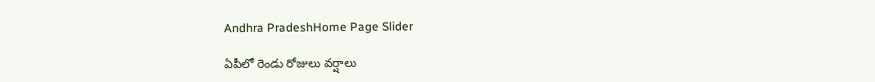Andhra PradeshHome Page Slider

ఏపీలో రెండు రోజులు వర్షాలు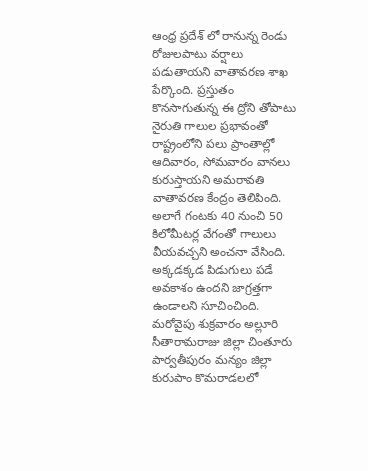ఆంధ్ర ప్రదేశ్ లో రానున్న రెండు రోజులపాటు వర్షాలు పడుతాయని వాతావరణ శాఖ పేర్కొంది. ప్రస్తుతం కొనసాగుతున్న ఈ ద్రోని తోపాటు నైరుతి గాలుల ప్రభావంతో రాష్ట్రంలోని పలు ప్రాంతాల్లో ఆదివారం, సోమవారం వానలు కురుస్తాయని అమరావతి వాతావరణ కేంద్రం తెలిపింది. అలాగే గంటకు 40 నుంచి 50 కిలోమీటర్ల వేగంతో గాలులు వీయవచ్చని అంచనా వేసింది. అక్కడక్కడ పిడుగులు పడే అవకాశం ఉందని జాగ్రత్తగా ఉండాలని సూచించింది. మరోవైపు శుక్రవారం అల్లూరి సీతారామరాజు జిల్లా చింతూరు పార్వతీపురం మన్యం జిల్లా కురుపాం కొమరాడలలో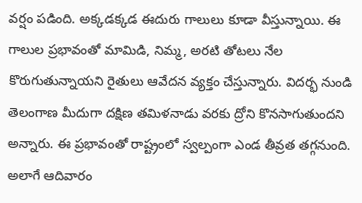వర్షం పడింది. అక్కడక్కడ ఈదురు గాలులు కూడా వీస్తున్నాయి. ఈ గాలుల ప్రభావంతో మామిడి, నిమ్మ, అరటి తోటలు నేల కొరుగుతున్నాయని రైతులు ఆవేదన వ్యక్తం చేస్తున్నారు. విదర్భ నుండి తెలంగాణ మీదుగా దక్షిణ తమిళనాడు వరకు ద్రోని కొనసాగుతుందని అన్నారు. ఈ ప్రభావంతో రాష్ట్రంలో స్వల్పంగా ఎండ తీవ్రత తగ్గనుంది. అలాగే ఆదివారం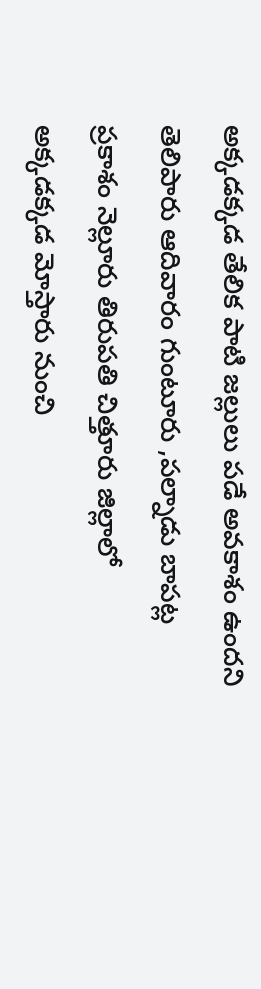అక్కడక్కడ తేలిక పాటి జల్లులు పడే అవకాశం ఉందని తెలిపారు ఆదివారం గుంటూరు ,పల్నాడు బాపట్ల ప్రకాశం నెల్లూరు తిరుపతి చిత్తూరు జిల్లాలో అక్కడక్కడ మోస్తారు నుంచి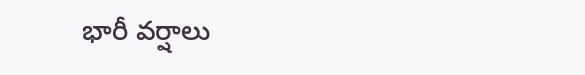భారీ వర్షాలు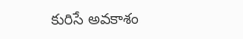కురిసే అవకాశం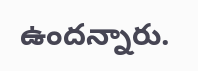ఉందన్నారు.